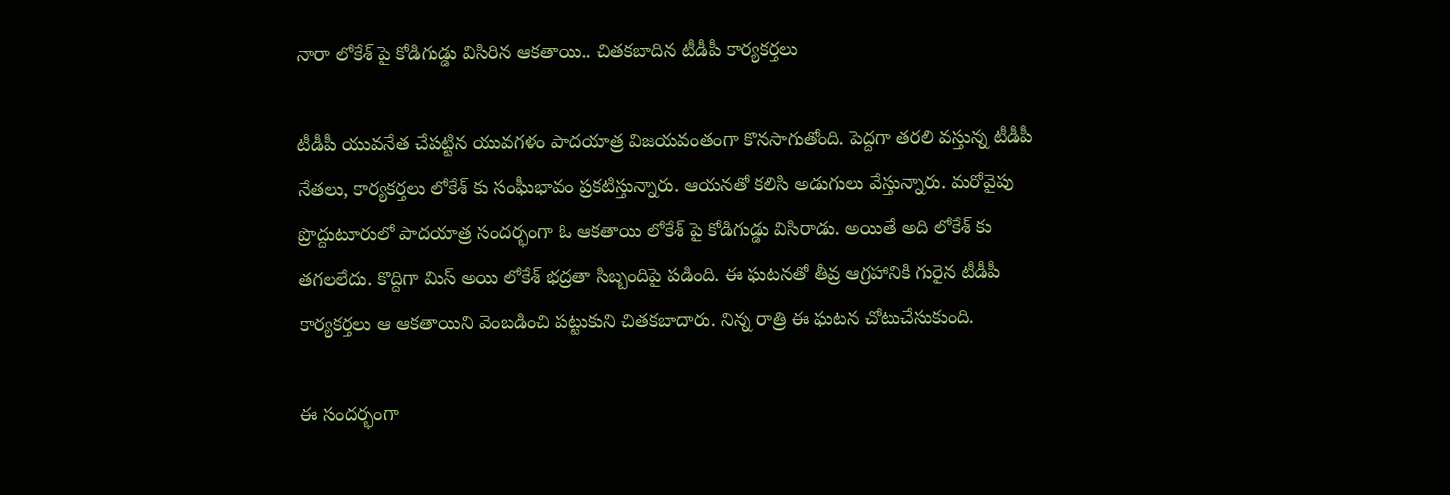నారా లోకేశ్ పై కోడిగుడ్డు విసిరిన ఆకతాయి.. చితకబాదిన టీడీపీ కార్యకర్తలు

టీడీపీ యువనేత చేపట్టిన యువగళం పాదయాత్ర విజయవంతంగా కొనసాగుతోంది. పెద్దగా తరలి వస్తున్న టీడీపీ నేతలు, కార్యకర్తలు లోకేశ్ కు సంఘీభావం ప్రకటిస్తున్నారు. ఆయనతో కలిసి అడుగులు వేస్తున్నారు. మరోవైపు ప్రొద్దుటూరులో పాదయాత్ర సందర్భంగా ఓ ఆకతాయి లోకేశ్ పై కోడిగుడ్డు విసిరాడు. అయితే అది లోకేశ్ కు తగలలేదు. కొద్దిగా మిస్ అయి లోకేశ్ భద్రతా సిబ్బందిపై పడింది. ఈ ఘటనతో తీవ్ర ఆగ్రహానికి గురైన టీడీపీ కార్యకర్తలు ఆ ఆకతాయిని వెంబడించి పట్టుకుని చితకబాదారు. నిన్న రాత్రి ఈ ఘటన చోటుచేసుకుంది.

ఈ సందర్భంగా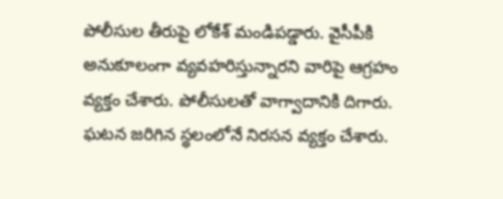పోలీసుల తీరుపై లోకేశ్ మండిపడ్డారు. వైసీపీకి అనుకూలంగా వ్యవహరిస్తున్నారని వారిపై ఆగ్రహం వ్యక్తం చేశారు. పోలీసులతో వాగ్వాదానికి దిగారు. ఘటన జరిగిన స్థలంలోనే నిరసన వ్యక్తం చేశారు.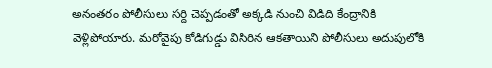అనంతరం పోలీసులు సర్ది చెప్పడంతో అక్కడి నుంచి విడిది కేంద్రానికి వెళ్లిపోయారు. మరోవైపు కోడిగుడ్డు విసిరిన ఆకతాయిని పోలీసులు అదుపులోకి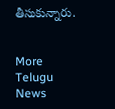తీసుకున్నారు.


More Telugu News